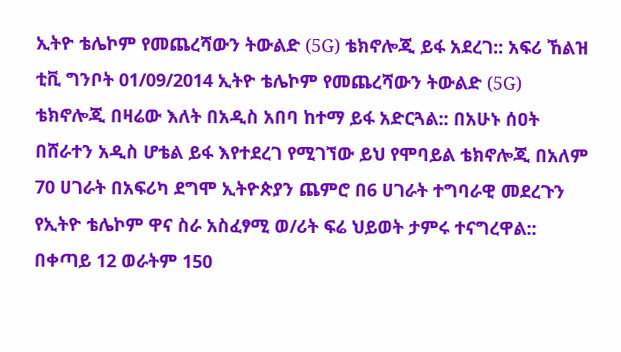ኢትዮ ቴሌኮም የመጨረሻውን ትውልድ (5G) ቴክኖሎጂ ይፋ አደረገ:: አፍሪ ኸልዝ ቲቪ ግንቦት 01/09/2014 ኢትዮ ቴሌኮም የመጨረሻውን ትውልድ (5G) ቴክኖሎጂ በዛሬው እለት በአዲስ አበባ ከተማ ይፋ አድርጓል:: በአሁኑ ሰዐት በሸራተን አዲስ ሆቴል ይፋ እየተደረገ የሚገኘው ይህ የሞባይል ቴክኖሎጂ በአለም 70 ሀገራት በአፍሪካ ደግሞ ኢትዮጵያን ጨምሮ በ6 ሀገራት ተግባራዊ መደረጉን የኢትዮ ቴሌኮም ዋና ስራ አስፈፃሚ ወ/ሪት ፍሬ ህይወት ታምሩ ተናግረዋል:: በቀጣይ 12 ወራትም 150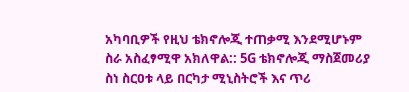አካባቢዎች የዚህ ቴክኖሎጂ ተጠቃሚ እንደሚሆኑም ስራ አስፈፃሚዋ አክለዋል:: 5G ቴክኖሎጂ ማስጀመሪያ ስነ ስርዐቱ ላይ በርካታ ሚኒስትሮች እና ጥሪ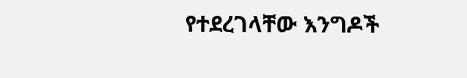የተደረገላቸው እንግዶች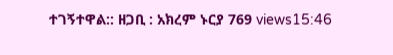ተገኝተዋል:: ዘጋቢ : አክረም ኑርያ 769 views15:46